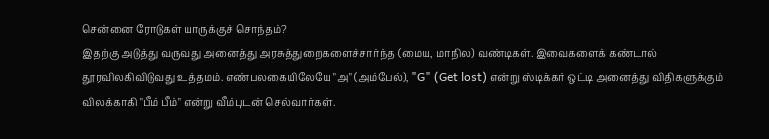சென்னை ரோடுகள் யாருக்குச் சொந்தம்?
இதற்கு அடுத்து வருவது அனைத்து அரசுத்துறைகளைச்சார்ந்த (மைய, மாநில) வண்டிகள். இவைகளைக் கண்டால் தூரவிலகிவிடுவது உத்தமம். எண்பலகையிலேயே "அ" (அம்பேல்), "G" (Get lost) என்று ஸ்டிக்கர் ஒட்டி அனைத்து விதிகளுக்கும் விலக்காகி "பீம் பீம்" என்று வீம்புடன் செல்வார்கள்.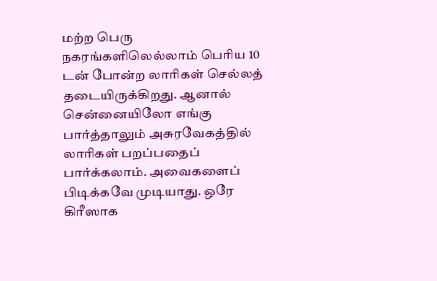மற்ற பெரு நகரங்களிலெல்லாம் பெரிய 10 டன் போன்ற லாரிகள் செல்லத் தடையிருக்கிறது. ஆனால் சென்னையிலோ எங்கு பார்த்தாலும் அசுரவேகத்தில் லாரிகள் பறப்பதைப் பார்க்கலாம். அவைகளைப் பிடிக்கவே முடியாது. ஒரே கிரீஸாக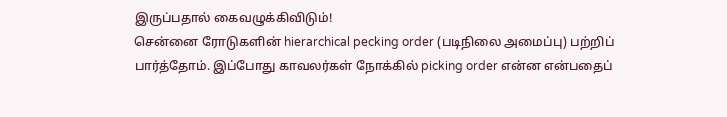இருப்பதால் கைவழுக்கிவிடும்!
சென்னை ரோடுகளின் hierarchical pecking order (படிநிலை அமைப்பு) பற்றிப் பார்த்தோம். இப்போது காவலர்கள் நோக்கில் picking order என்ன என்பதைப்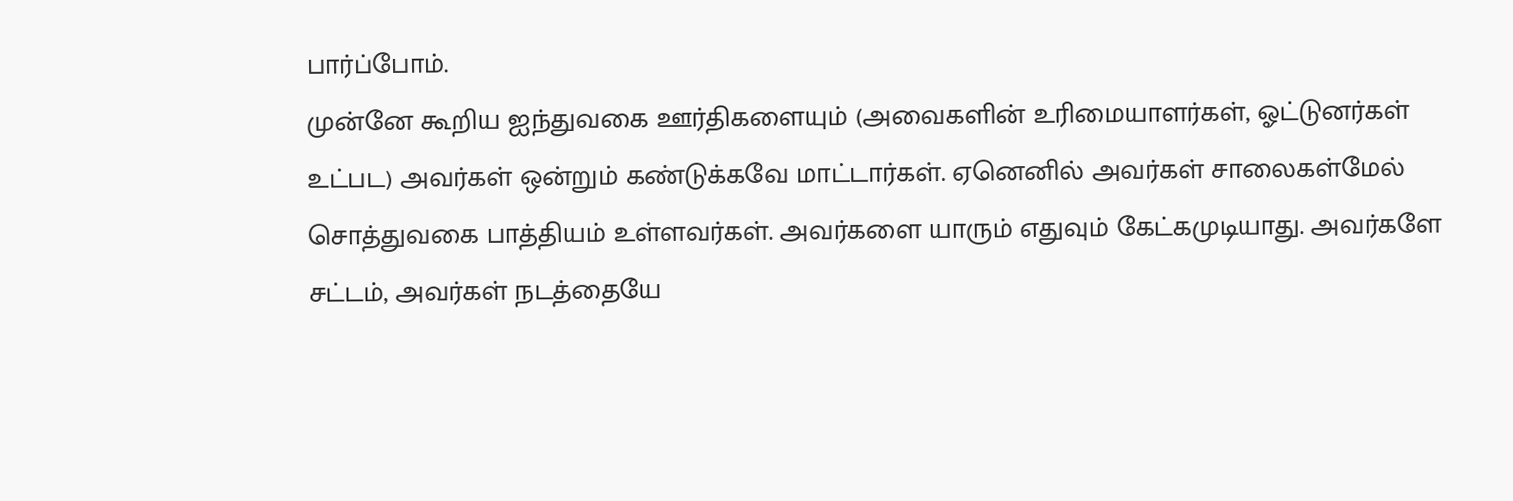பார்ப்போம்.
முன்னே கூறிய ஐந்துவகை ஊர்திகளையும் (அவைகளின் உரிமையாளர்கள், ஓட்டுனர்கள் உட்பட) அவர்கள் ஒன்றும் கண்டுக்கவே மாட்டார்கள். ஏனெனில் அவர்கள் சாலைகள்மேல் சொத்துவகை பாத்தியம் உள்ளவர்கள். அவர்களை யாரும் எதுவும் கேட்கமுடியாது. அவர்களே சட்டம், அவர்கள் நடத்தையே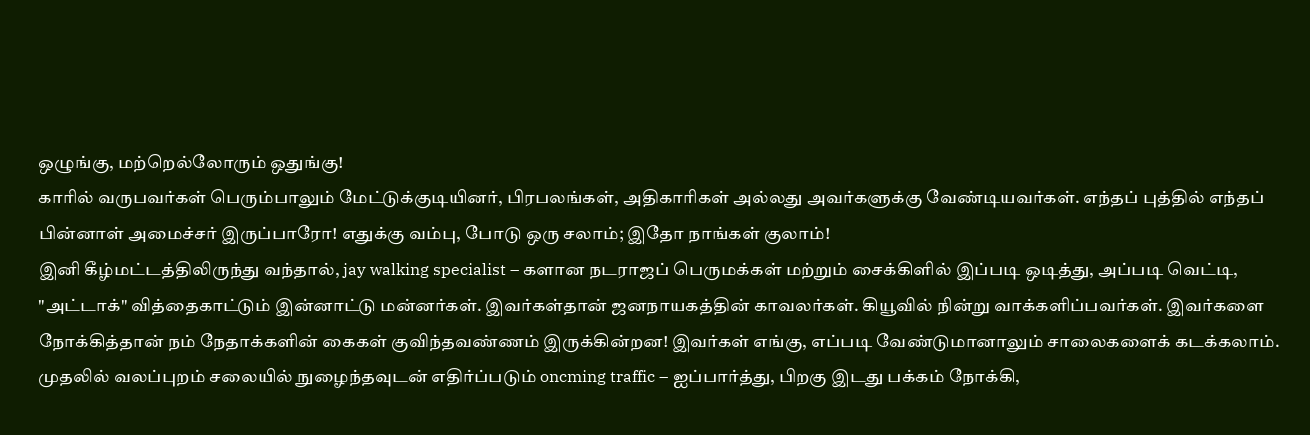ஒழுங்கு, மற்றெல்லோரும் ஒதுங்கு!
காரில் வருபவர்கள் பெரும்பாலும் மேட்டுக்குடியினர், பிரபலங்கள், அதிகாரிகள் அல்லது அவர்களுக்கு வேண்டியவர்கள். எந்தப் புத்தில் எந்தப் பின்னாள் அமைச்சர் இருப்பாரோ! எதுக்கு வம்பு, போடு ஒரு சலாம்; இதோ நாங்கள் குலாம்!
இனி கீழ்மட்டத்திலிருந்து வந்தால், jay walking specialist – களான நடராஜப் பெருமக்கள் மற்றும் சைக்கிளில் இப்படி ஒடித்து, அப்படி வெட்டி, "அட்டாக்" வித்தைகாட்டும் இன்னாட்டு மன்னர்கள். இவர்கள்தான் ஜனநாயகத்தின் காவலர்கள். கியூவில் நின்று வாக்களிப்பவர்கள். இவர்களை நோக்கித்தான் நம் நேதாக்களின் கைகள் குவிந்தவண்ணம் இருக்கின்றன! இவர்கள் எங்கு, எப்படி வேண்டுமானாலும் சாலைகளைக் கடக்கலாம்.
முதலில் வலப்புறம் சலையில் நுழைந்தவுடன் எதிர்ப்படும் oncming traffic – ஐப்பார்த்து, பிறகு இடது பக்கம் நோக்கி,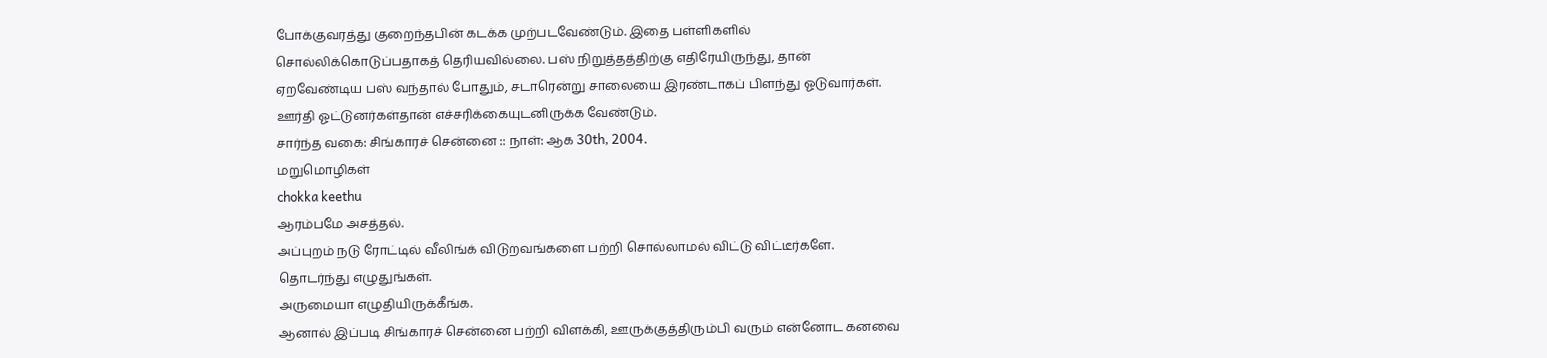போக்குவரத்து குறைந்தபின் கடக்க முற்படவேண்டும். இதை பள்ளிகளில் சொல்லிக்கொடுப்பதாகத் தெரியவில்லை. பஸ் நிறுத்தத்திற்கு எதிரேயிருந்து, தான் ஏறவேண்டிய பஸ் வந்தால் போதும், சடாரென்று சாலையை இரண்டாகப் பிளந்து ஓடுவார்கள். ஊர்தி ஓட்டுனர்கள்தான் எச்சரிக்கையுடனிருக்க வேண்டும்.
சார்ந்த வகை: சிங்காரச் சென்னை :: நாள்: ஆக 30th, 2004.
மறுமொழிகள்
chokka keethu
ஆரம்பமே அசத்தல்.
அப்புறம் நடு ரோட்டில் வீலிங்க் விடுறவங்களை பற்றி சொல்லாமல் விட்டு விட்டீர்களே.
தொடர்ந்து எழுதுங்கள்.
அருமையா எழுதியிருக்கீங்க.
ஆனால் இப்படி சிங்காரச் சென்னை பற்றி விளக்கி, ஊருக்குத்திரும்பி வரும் என்னோட கனவை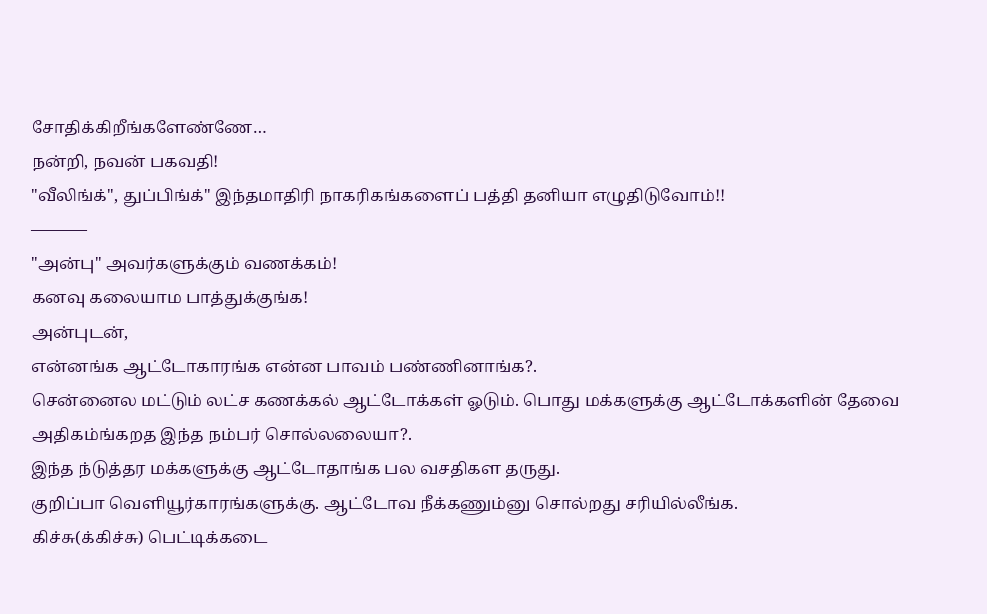சோதிக்கிறீங்களேண்ணே…
நன்றி, நவன் பகவதி!
"வீலிங்க்", துப்பிங்க்" இந்தமாதிரி நாகரிகங்களைப் பத்தி தனியா எழுதிடுவோம்!!
———–
"அன்பு" அவர்களுக்கும் வணக்கம்!
கனவு கலையாம பாத்துக்குங்க!
அன்புடன்,
என்னங்க ஆட்டோகாரங்க என்ன பாவம் பண்ணினாங்க?.
சென்னைல மட்டும் லட்ச கணக்கல் ஆட்டோக்கள் ஓடும். பொது மக்களுக்கு ஆட்டோக்களின் தேவை அதிகம்ங்கறத இந்த நம்பர் சொல்லலையா?.
இந்த ந்டுத்தர மக்களுக்கு ஆட்டோதாங்க பல வசதிகள தருது.
குறிப்பா வெளியூர்காரங்களுக்கு. ஆட்டோவ நீக்கணும்னு சொல்றது சரியில்லீங்க.
கிச்சு(க்கிச்சு) பெட்டிக்கடை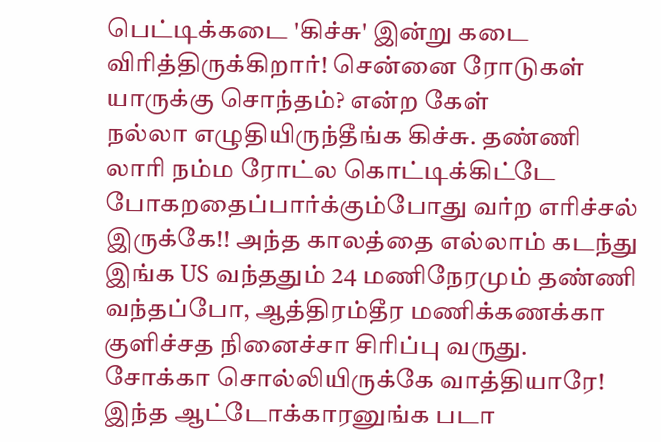பெட்டிக்கடை 'கிச்சு' இன்று கடை விரித்திருக்கிறார்! சென்னை ரோடுகள் யாருக்கு சொந்தம்? என்ற கேள்
நல்லா எழுதியிருந்தீங்க கிச்சு. தண்ணி லாரி நம்ம ரோட்ல கொட்டிக்கிட்டே போகறதைப்பார்க்கும்போது வர்ற எரிச்சல் இருக்கே!! அந்த காலத்தை எல்லாம் கடந்து இங்க US வந்ததும் 24 மணிநேரமும் தண்ணி வந்தப்போ, ஆத்திரம்தீர மணிக்கணக்கா குளிச்சத நினைச்சா சிரிப்பு வருது.
சோக்கா சொல்லியிருக்கே வாத்தியாரே!
இந்த ஆட்டோக்காரனுங்க படா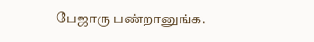பேஜாரு பண்றானுங்க.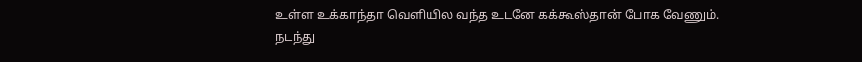உள்ள உக்காந்தா வெளியில வந்த உடனே கக்கூஸ்தான் போக வேணும். நடந்து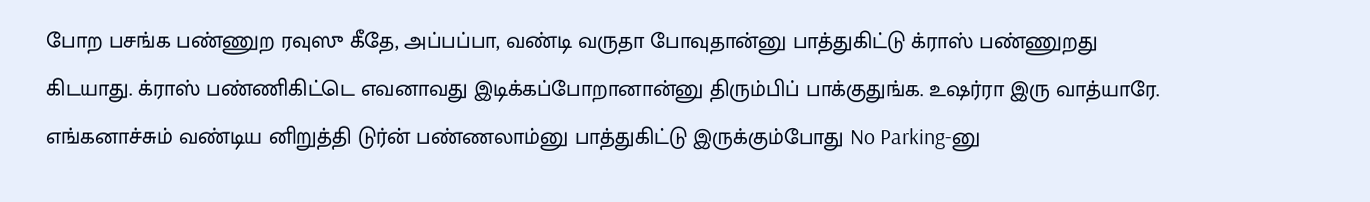போற பசங்க பண்ணுற ரவுஸு கீதே, அப்பப்பா, வண்டி வருதா போவுதான்னு பாத்துகிட்டு க்ராஸ் பண்ணுறது கிடயாது. க்ராஸ் பண்ணிகிட்டெ எவனாவது இடிக்கப்போறானான்னு திரும்பிப் பாக்குதுங்க. உஷர்ரா இரு வாத்யாரே. எங்கனாச்சும் வண்டிய னிறுத்தி டுர்ன் பண்ணலாம்னு பாத்துகிட்டு இருக்கும்போது No Parking-னு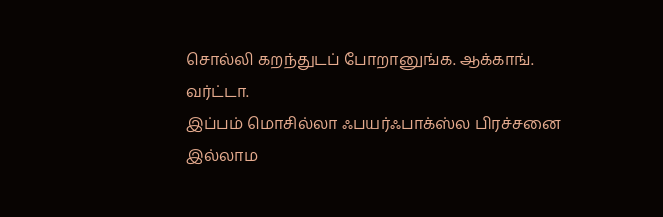சொல்லி கறந்துடப் போறானுங்க. ஆக்காங். வர்ட்டா.
இப்பம் மொசில்லா ஃபயர்ஃபாக்ஸ்ல பிரச்சனை இல்லாம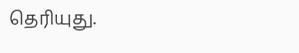தெரியுது.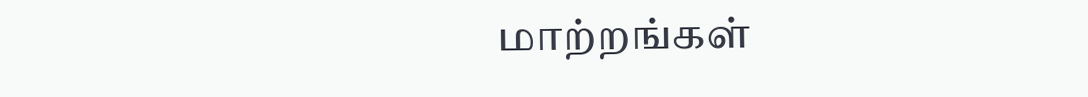மாற்றங்கள்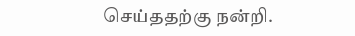செய்ததற்கு நன்றி.